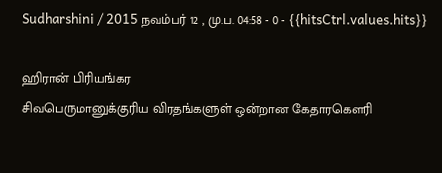Sudharshini / 2015 நவம்பர் 12 , மு.ப. 04:58 - 0 - {{hitsCtrl.values.hits}}

ஹிரான் பிரியங்கர
சிவபெருமானுக்குரிய விரதங்களுள் ஒன்றான கேதாரகௌரி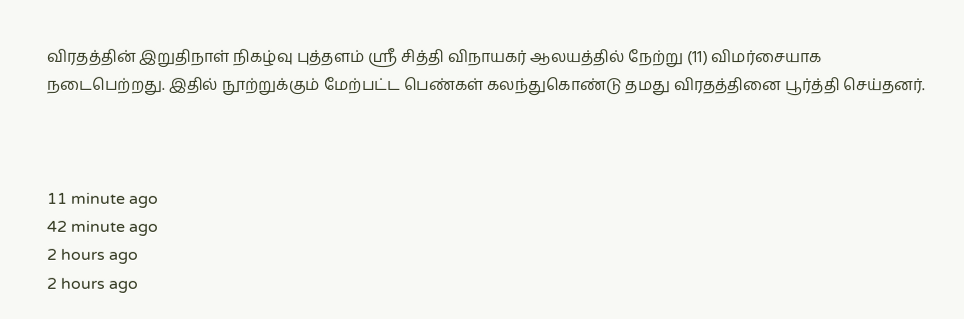விரதத்தின் இறுதிநாள் நிகழ்வு புத்தளம் ஸ்ரீ சித்தி விநாயகர் ஆலயத்தில் நேற்று (11) விமர்சையாக நடைபெற்றது. இதில் நூற்றுக்கும் மேற்பட்ட பெண்கள் கலந்துகொண்டு தமது விரதத்தினை பூர்த்தி செய்தனர்.



11 minute ago
42 minute ago
2 hours ago
2 hours ago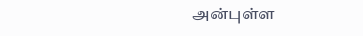அன்புள்ள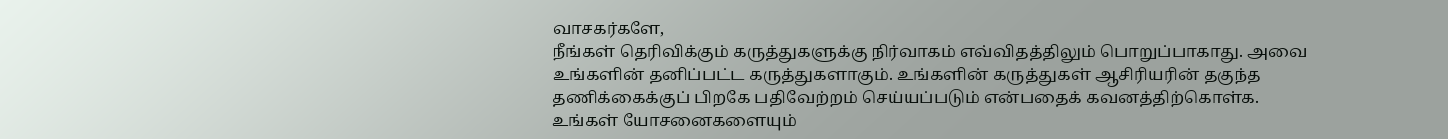வாசகர்களே,
நீங்கள் தெரிவிக்கும் கருத்துகளுக்கு நிர்வாகம் எவ்விதத்திலும் பொறுப்பாகாது. அவை உங்களின் தனிப்பட்ட கருத்துகளாகும். உங்களின் கருத்துகள் ஆசிரியரின் தகுந்த தணிக்கைக்குப் பிறகே பதிவேற்றம் செய்யப்படும் என்பதைக் கவனத்திற்கொள்க. உங்கள் யோசனைகளையும்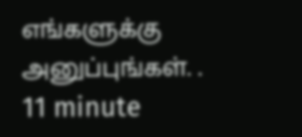எங்களுக்கு அனுப்புங்கள். .
11 minute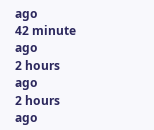ago
42 minute ago
2 hours ago
2 hours ago